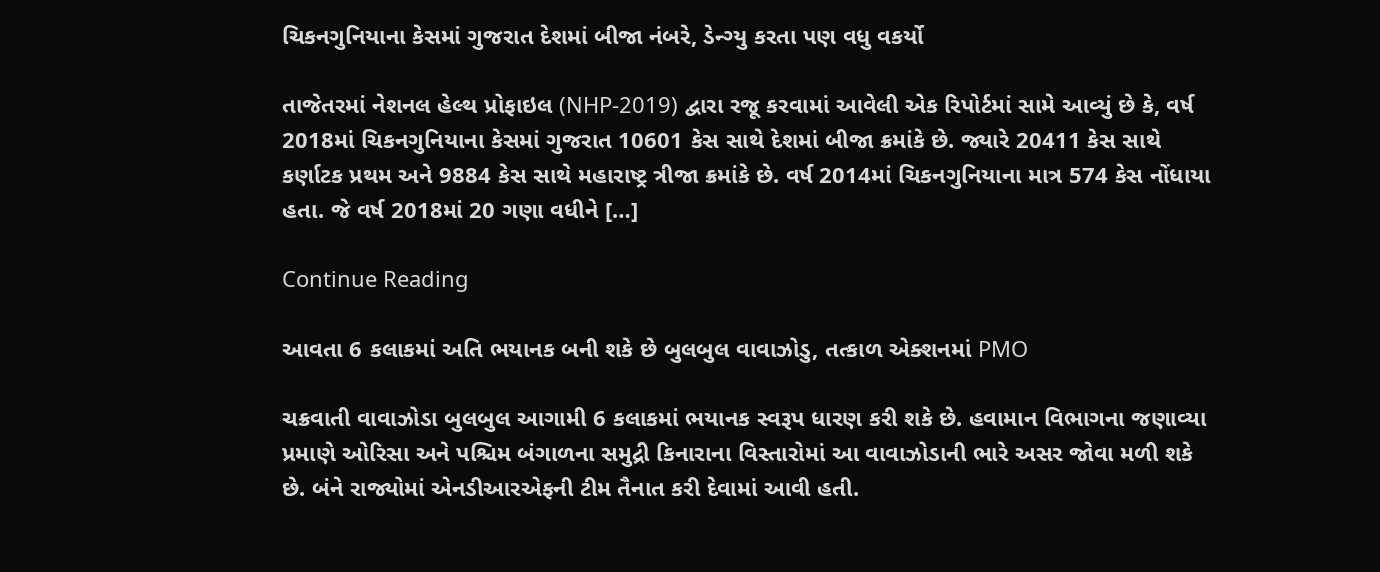ચિકનગુનિયાના કેસમાં ગુજરાત દેશમાં બીજા નંબરે, ડેન્ગ્યુ કરતા પણ વધુ વકર્યો

તાજેતરમાં નેશનલ હેલ્થ પ્રોફાઇલ (NHP-2019) દ્વારા રજૂ કરવામાં આવેલી એક રિપોર્ટમાં સામે આવ્યું છે કે, વર્ષ 2018માં ચિકનગુનિયાના કેસમાં ગુજરાત 10601 કેસ સાથે દેશમાં બીજા ક્રમાંકે છે. જ્યારે 20411 કેસ સાથે કર્ણાટક પ્રથમ અને 9884 કેસ સાથે મહારાષ્ટ્ર ત્રીજા ક્રમાંકે છે. વર્ષ 2014માં ચિકનગુનિયાના માત્ર 574 કેસ નોંધાયા હતા. જે વર્ષ 2018માં 20 ગણા વધીને […]

Continue Reading

આવતા 6 કલાકમાં અતિ ભયાનક બની શકે છે બુલબુલ વાવાઝોડુ, તત્કાળ એક્શનમાં PMO

ચક્રવાતી વાવાઝોડા બુલબુલ આગામી 6 કલાકમાં ભયાનક સ્વરૂપ ધારણ કરી શકે છે. હવામાન વિભાગના જણાવ્યા પ્રમાણે ઓરિસા અને પશ્ચિમ બંગાળના સમુદ્રી કિનારાના વિસ્તારોમાં આ વાવાઝોડાની ભારે અસર જોવા મળી શકે છે. બંને રાજ્યોમાં એનડીઆરએફની ટીમ તૈનાત કરી દેવામાં આવી હતી.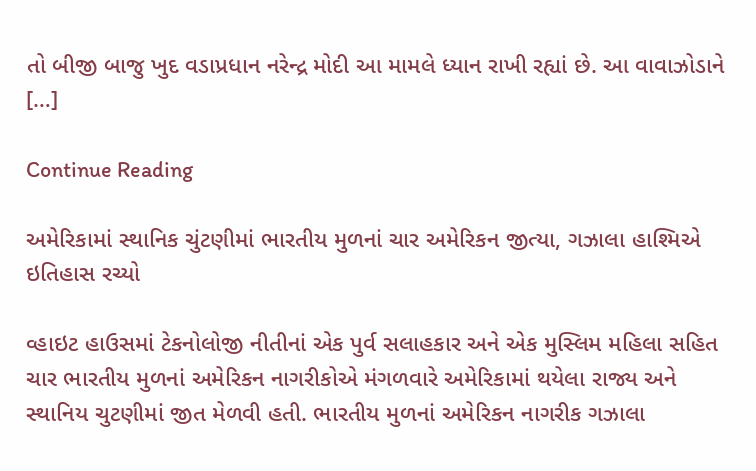તો બીજી બાજુ ખુદ વડાપ્રધાન નરેન્દ્ર મોદી આ મામલે ધ્યાન રાખી રહ્યાં છે. આ વાવાઝોડાને […]

Continue Reading

અમેરિકામાં સ્થાનિક ચુંટણીમાં ભારતીય મુળનાં ચાર અમેરિકન જીત્યા, ગઝાલા હાશ્મિએ ઇતિહાસ રચ્યો

વ્હાઇટ હાઉસમાં ટેકનોલોજી નીતીનાં એક પુર્વ સલાહકાર અને એક મુસ્લિમ મહિલા સહિત ચાર ભારતીય મુળનાં અમેરિકન નાગરીકોએ મંગળવારે અમેરિકામાં થયેલા રાજ્ય અને સ્થાનિય ચુટણીમાં જીત મેળવી હતી. ભારતીય મુળનાં અમેરિકન નાગરીક ગઝાલા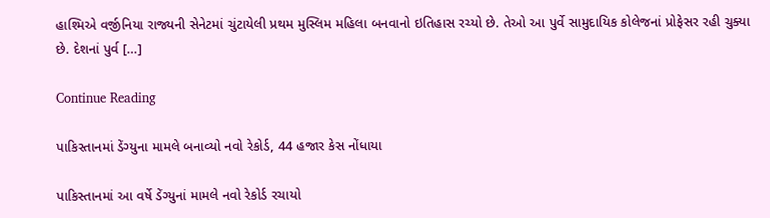હાશ્મિએ વર્જીનિયા રાજ્યની સેનેટમાં ચુંટાયેલી પ્રથમ મુસ્લિમ મહિલા બનવાનો ઇતિહાસ રચ્યો છે. તેઓ આ પુર્વે સામુદાયિક કોલેજનાં પ્રોફેસર રહી ચુક્યા છે. દેશનાં પુર્વ […]

Continue Reading

પાકિસ્તાનમાં ડેંગ્યુના મામલે બનાવ્યો નવો રેકોર્ડ, 44 હજાર કેસ નોંધાયા

પાકિસ્તાનમાં આ વર્ષે ડેંગ્યુનાં મામલે નવો રેકોર્ડ રચાયો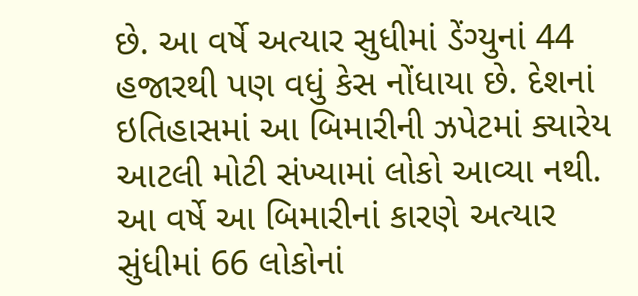છે. આ વર્ષે અત્યાર સુધીમાં ડેંગ્યુનાં 44 હજારથી પણ વધું કેસ નોંધાયા છે. દેશનાં ઇતિહાસમાં આ બિમારીની ઝપેટમાં ક્યારેય આટલી મોટી સંખ્યામાં લોકો આવ્યા નથી. આ વર્ષે આ બિમારીનાં કારણે અત્યાર સુંધીમાં 66 લોકોનાં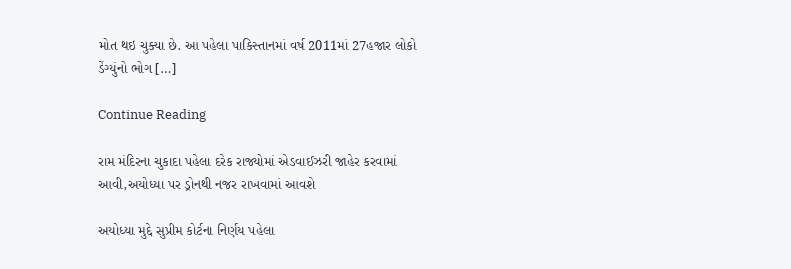મોત થઇ ચુક્યા છે. આ પહેલા પાકિસ્તાનમાં વર્ષ 2011માં 27હજાર લોકો ડેંગ્યુંનો ભોગ […]

Continue Reading

રામ મંદિરના ચુકાદા પહેલા દરેક રાજ્યોમાં એડવાઈઝરી જાહેર કરવામાં આવી,અયોધ્યા પર ડ્રોનથી નજર રાખવામાં આવશે

અયોધ્યા મુદ્દે સુપ્રીમ કોર્ટના નિર્ણય પહેલા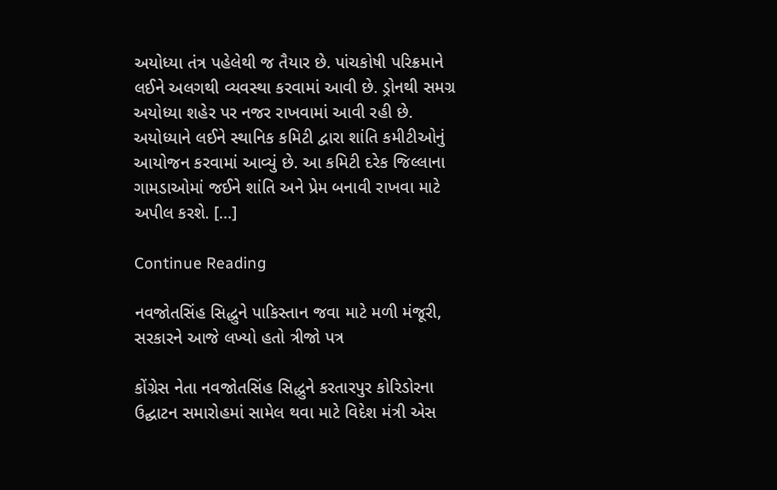અયોધ્યા તંત્ર પહેલેથી જ તૈયાર છે. પાંચકોષી પરિક્રમાને લઈને અલગથી વ્યવસ્થા કરવામાં આવી છે. ડ્રોનથી સમગ્ર અયોધ્યા શહેર પર નજર રાખવામાં આવી રહી છે. અયોધ્યાને લઈને સ્થાનિક કમિટી દ્વારા શાંતિ કમીટીઓનું આયોજન કરવામાં આવ્યું છે. આ કમિટી દરેક જિલ્લાના ગામડાઓમાં જઈને શાંતિ અને પ્રેમ બનાવી રાખવા માટે અપીલ કરશે. […]

Continue Reading

નવજોતસિંહ સિદ્ધુને પાકિસ્તાન જવા માટે મળી મંજૂરી, સરકારને આજે લખ્યો હતો ત્રીજો પત્ર

કોંગ્રેસ નેતા નવજોતસિંહ સિદ્ધુને કરતારપુર કોરિડોરના ઉદ્ઘાટન સમારોહમાં સામેલ થવા માટે વિદેશ મંત્રી એસ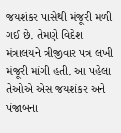જયશંકર પાસેથી મંજૂરી મળી ગઈ છે. તેમણે વિદેશ મંત્રાલયને ત્રીજીવાર પત્ર લખી મંજૂરી માંગી હતી. આ પહેલા તેઓએ એસ જયશંકર અને પંજાબના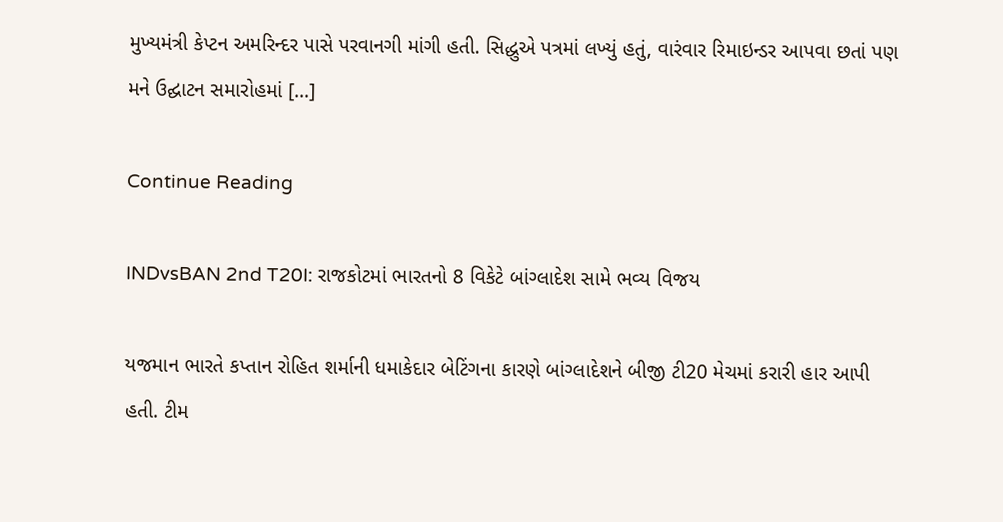મુખ્યમંત્રી કેપ્ટન અમરિન્દર પાસે પરવાનગી માંગી હતી. સિદ્ધુએ પત્રમાં લખ્યું હતું, વારંવાર રિમાઇન્ડર આપવા છતાં પણ મને ઉદ્ઘાટન સમારોહમાં […]

Continue Reading

INDvsBAN 2nd T20I: રાજકોટમાં ભારતનો 8 વિકેટે બાંગ્લાદેશ સામે ભવ્ય વિજય

યજમાન ભારતે કપ્તાન રોહિત શર્માની ધમાકેદાર બેટિંગના કારણે બાંગ્લાદેશને બીજી ટી20 મેચમાં કરારી હાર આપી હતી. ટીમ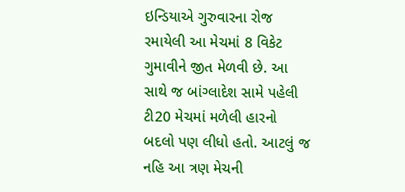ઇન્ડિયાએ ગુરુવારના રોજ રમાયેલી આ મેચમાં 8 વિકેટ ગુમાવીને જીત મેળવી છે. આ સાથે જ બાંગ્લાદેશ સામે પહેલી ટી20 મેચમાં મળેલી હારનો બદલો પણ લીધો હતો. આટલું જ નહિ આ ત્રણ મેચની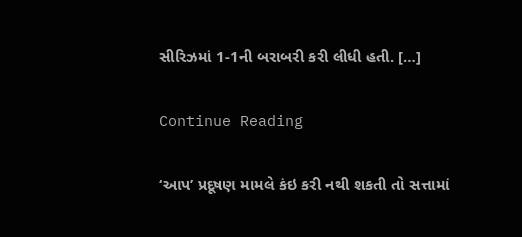સીરિઝમાં 1-1ની બરાબરી કરી લીધી હતી. […]

Continue Reading

‘આપ’ પ્રદૂષણ મામલે કંઇ કરી નથી શકતી તો સત્તામાં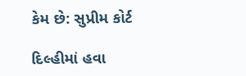કેમ છે: સુપ્રીમ કોર્ટ

દિલ્હીમાં હવા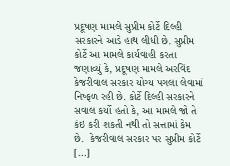પ્રદૂષણ મામલે સુપ્રીમ કોર્ટે દિલ્હી સરકારને આડે હાથ લીધી છે. સુપ્રીમ કોર્ટે આ મામલે કાર્યવાહી કરતા જણાવ્યું કે, પ્રદૂષણ મામલે અરવિંદ કેજરીવાલ સરકાર યોગ્ય પગલા લેવામાં નિષ્ફળ રહી છે. કોર્ટે દિલ્હી સરકારને સવાલ કર્યો હતો કે, આ મામલે જો તે કંઇ કરી શકતી નથી તો સત્તામાં કેમ છે.  કેજરીવાલ સરકાર પર સુપ્રીમ કોર્ટે […]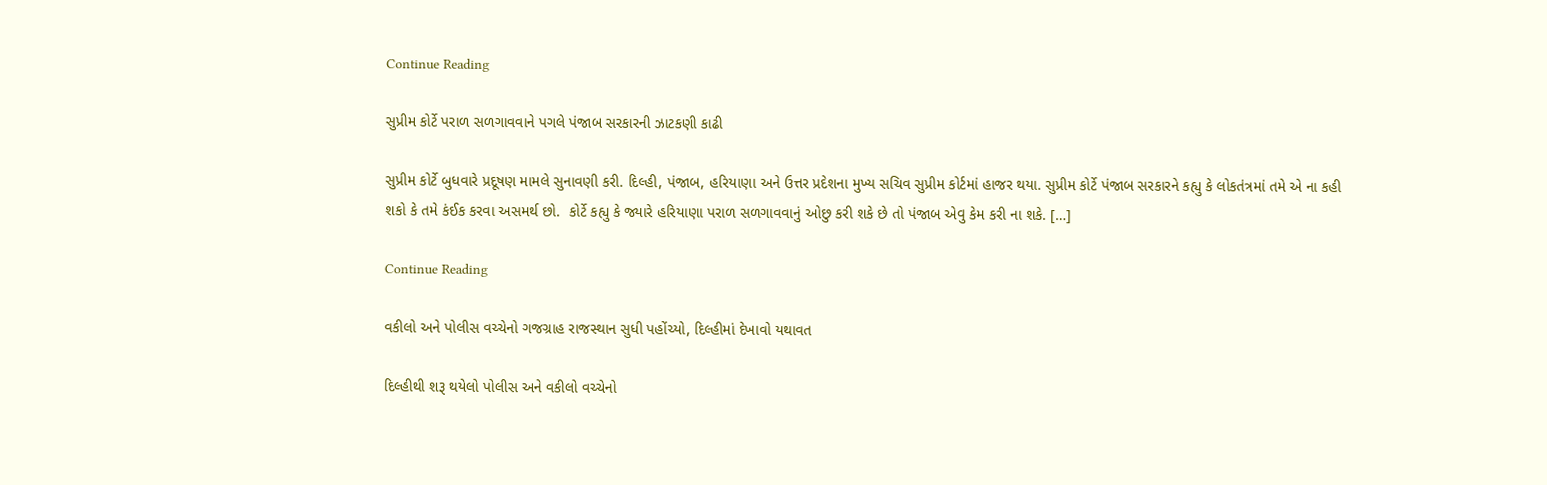Continue Reading

સુપ્રીમ કોર્ટે પરાળ સળગાવવાને પગલે પંજાબ સરકારની ઝાટકણી કાઢી

સુપ્રીમ કોર્ટે બુધવારે પ્રદૂષણ મામલે સુનાવણી કરી. દિલ્હી, પંજાબ, હરિયાણા અને ઉત્તર પ્રદેશના મુખ્ય સચિવ સુપ્રીમ કોર્ટમાં હાજર થયા. સુપ્રીમ કોર્ટે પંજાબ સરકારને કહ્યુ કે લોકતંત્રમાં તમે એ ના કહી શકો કે તમે કંઈક કરવા અસમર્થ છો.  કોર્ટે કહ્યુ કે જ્યારે હરિયાણા પરાળ સળગાવવાનું ઓછુ કરી શકે છે તો પંજાબ એવુ કેમ કરી ના શકે. […]

Continue Reading

વકીલો અને પોલીસ વચ્ચેનો ગજગ્રાહ રાજસ્થાન સુધી પહોંચ્યો, દિલ્હીમાં દેખાવો યથાવત

દિલ્હીથી શરૂ થયેલો પોલીસ અને વકીલો વચ્ચેનો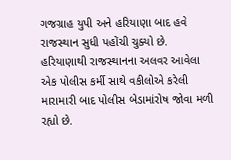ગજગ્રાહ યુપી અને હરિયાણા બાદ હવે રાજસ્થાન સુધી પહોંચી ચુક્યો છે. હરિયાણાથી રાજસ્થાનના અલવર આવેલા એક પોલીસ કર્મી સાથે વકીલોએ કરેલી મારામારી બાદ પોલીસ બેડામાંરોષ જોવા મળી રહ્યો છે.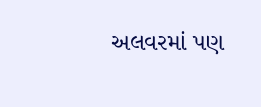અલવરમાં પણ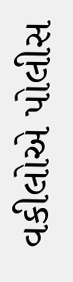વકીલોએ પોલીસ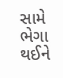સામે ભેગા થઈને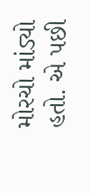મોરચો માંડ્યો હતો. એ પછી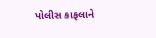પોલીસ કાફલાને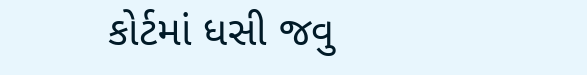કોર્ટમાં ધસી જવુ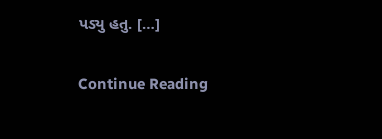પડ્યુ હતુ. […]

Continue Reading